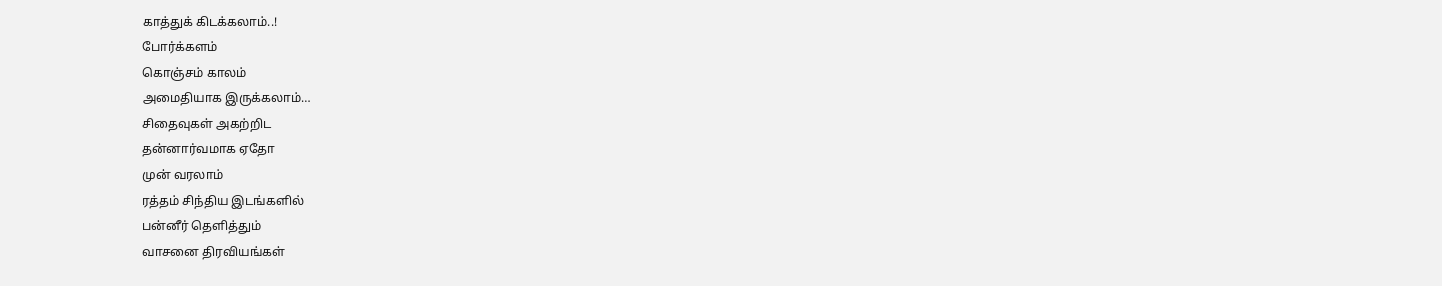காத்துக் கிடக்கலாம்..!
போர்க்களம்
கொஞ்சம் காலம்
அமைதியாக இருக்கலாம்…
சிதைவுகள் அகற்றிட
தன்னார்வமாக ஏதோ
முன் வரலாம்
ரத்தம் சிந்திய இடங்களில்
பன்னீர் தெளித்தும்
வாசனை திரவியங்கள்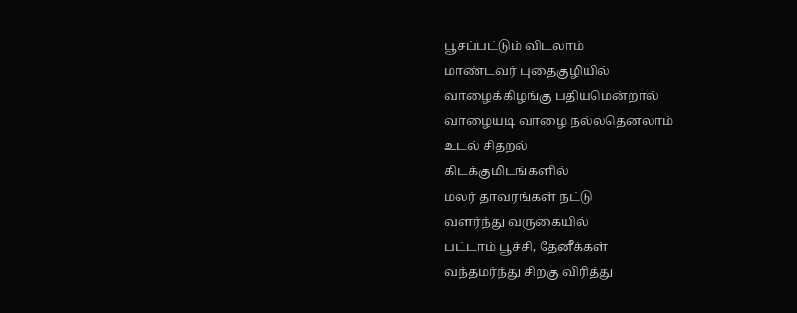பூசப்பட்டும் விடலாம்
மாண்டவர் புதைகுழியில்
வாழைக்கிழங்கு பதியமென்றால்
வாழையடி வாழை நல்லதெனலாம்
உடல் சிதறல்
கிடக்குமிடங்களில்
மலர் தாவரங்கள் நட்டு
வளர்ந்து வருகையில்
பட்டாம் பூச்சி, தேனீக்கள்
வந்தமர்ந்து சிறகு விரித்து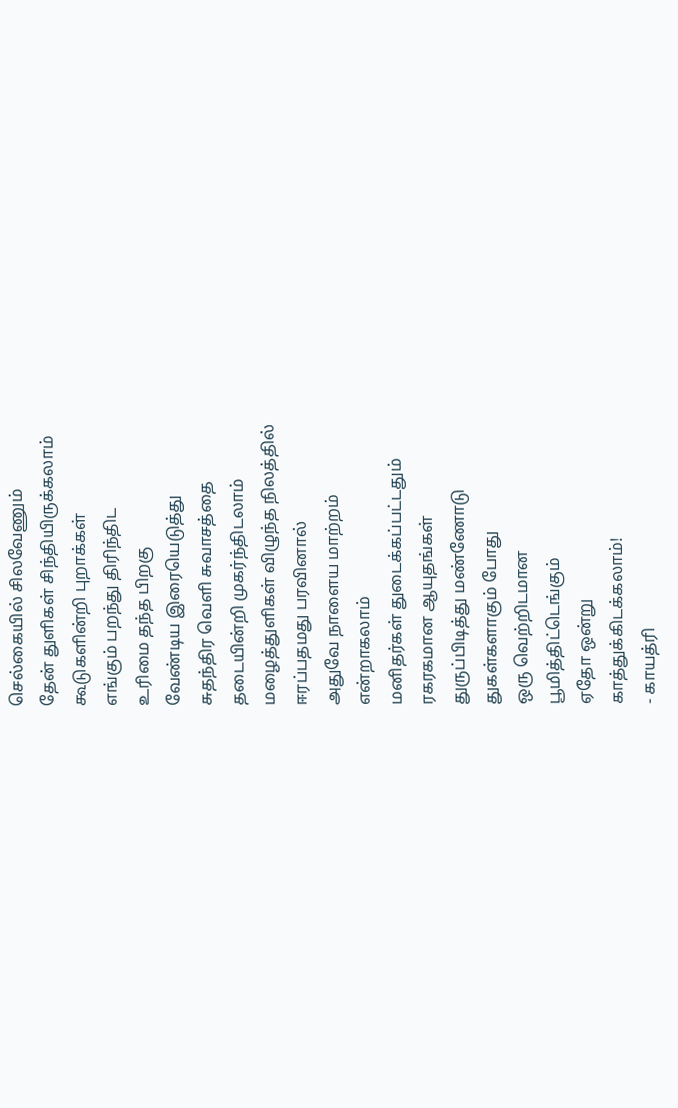செல்கையில் சிலவேணும்
தேன் துளிகள் சிந்தியிருக்கலாம்
கூடுகளின்றி புறாக்கள்
எங்கும் பறந்து திரிந்திட
உரிமை தந்த பிறகு
வேண்டிய இரையெடுத்து
சுதந்திர வெளி சுவாசத்தை
தடையின்றி முகர்ந்திடலாம்
மழைத்துளிகள் விழுந்த நிலத்தில்
ஈரப்பதமது பரவினால்
அதுவே நாளைய மாற்றம்
என்றாகலாம்
மனிதர்கள் துடைக்கப்பட்டதும்
ரகரகமான ஆயுதங்கள்
துருப்பிடித்து மண்ணோடு
துகள்களாகும் போது
ஒரு வெற்றிடமான
பூமித்திட்டெங்கும்
ஏதோ ஒன்று
காத்துக்கிடக்கலாம்!
- காயத்ரி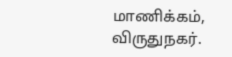மாணிக்கம், விருதுநகர்.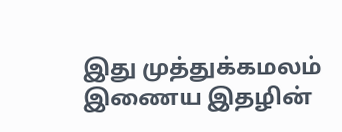இது முத்துக்கமலம் இணைய இதழின்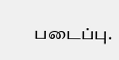படைப்பு.